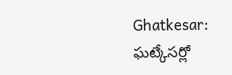Ghatkesar: ఘట్కేసర్లో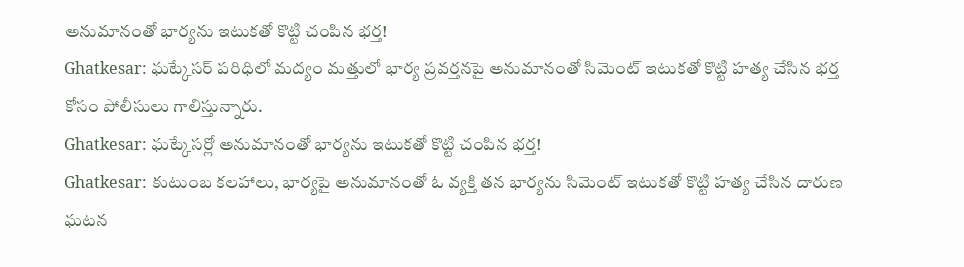అనుమానంతో భార్యను ఇటుకతో కొట్టి చంపిన భర్త!
Ghatkesar: ఘట్కేసర్ పరిధిలో మద్యం మత్తులో భార్య ప్రవర్తనపై అనుమానంతో సిమెంట్ ఇటుకతో కొట్టి హత్య చేసిన భర్త కోసం పోలీసులు గాలిస్తున్నారు.
Ghatkesar: ఘట్కేసర్లో అనుమానంతో భార్యను ఇటుకతో కొట్టి చంపిన భర్త!
Ghatkesar: కుటుంబ కలహాలు, భార్యపై అనుమానంతో ఓ వ్యక్తి తన భార్యను సిమెంట్ ఇటుకతో కొట్టి హత్య చేసిన దారుణ ఘటన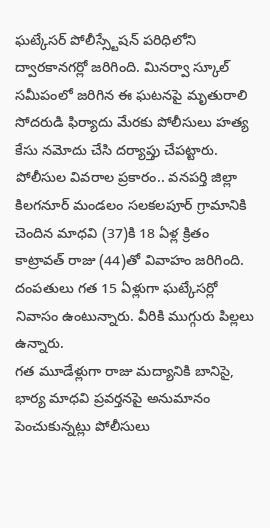ఘట్కేసర్ పోలీస్స్టేషన్ పరిధిలోని ద్వారకానగర్లో జరిగింది. మినర్వా స్కూల్ సమీపంలో జరిగిన ఈ ఘటనపై మృతురాలి సోదరుడి ఫిర్యాదు మేరకు పోలీసులు హత్య కేసు నమోదు చేసి దర్యాప్తు చేపట్టారు.
పోలీసుల వివరాల ప్రకారం.. వనపర్తి జిల్లా కిలగనూర్ మండలం సలకలపూర్ గ్రామానికి చెందిన మాధవి (37)కి 18 ఏళ్ల క్రితం కాట్రావత్ రాజు (44)తో వివాహం జరిగింది. దంపతులు గత 15 ఏళ్లుగా ఘట్కేసర్లో నివాసం ఉంటున్నారు. వీరికి ముగ్గురు పిల్లలు ఉన్నారు.
గత మూడేళ్లుగా రాజు మద్యానికి బానిసై, భార్య మాధవి ప్రవర్తనపై అనుమానం పెంచుకున్నట్లు పోలీసులు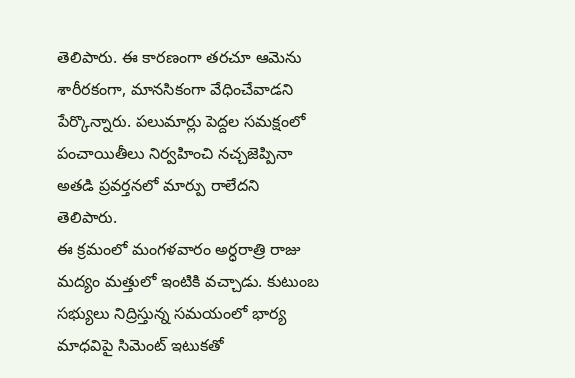తెలిపారు. ఈ కారణంగా తరచూ ఆమెను శారీరకంగా, మానసికంగా వేధించేవాడని పేర్కొన్నారు. పలుమార్లు పెద్దల సమక్షంలో పంచాయితీలు నిర్వహించి నచ్చజెప్పినా అతడి ప్రవర్తనలో మార్పు రాలేదని తెలిపారు.
ఈ క్రమంలో మంగళవారం అర్ధరాత్రి రాజు మద్యం మత్తులో ఇంటికి వచ్చాడు. కుటుంబ సభ్యులు నిద్రిస్తున్న సమయంలో భార్య మాధవిపై సిమెంట్ ఇటుకతో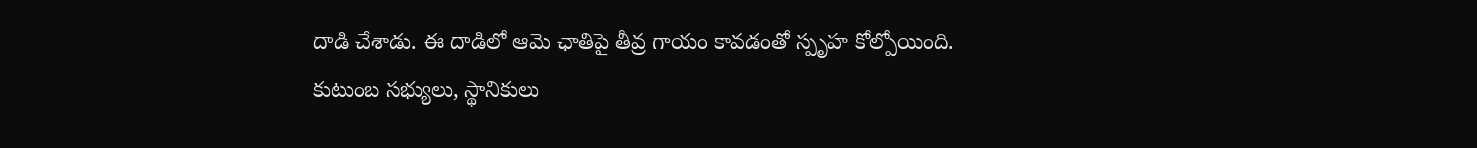దాడి చేశాడు. ఈ దాడిలో ఆమె ఛాతిపై తీవ్ర గాయం కావడంతో స్పృహ కోల్పోయింది.
కుటుంబ సభ్యులు, స్థానికులు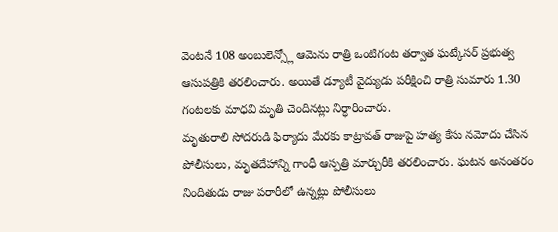వెంటనే 108 అంబులెన్స్లో ఆమెను రాత్రి ఒంటిగంట తర్వాత ఘట్కేసర్ ప్రభుత్వ ఆసుపత్రికి తరలించారు. అయితే డ్యూటీ వైద్యుడు పరీక్షించి రాత్రి సుమారు 1.30 గంటలకు మాధవి మృతి చెందినట్లు నిర్ధారించారు.
మృతురాలి సోదరుడి ఫిర్యాదు మేరకు కాట్రావత్ రాజుపై హత్య కేసు నమోదు చేసిన పోలీసులు, మృతదేహాన్ని గాంధీ ఆస్పత్రి మార్చురీకి తరలించారు. ఘటన అనంతరం నిందితుడు రాజు పరారీలో ఉన్నట్లు పోలీసులు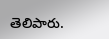తెలిపారు.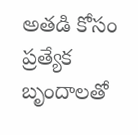అతడి కోసం ప్రత్యేక బృందాలతో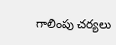గాలింపు చర్యలు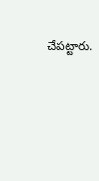చేపట్టారు.